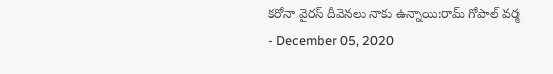కరోనా వైరస్ దీవెనలు నాకు ఉన్నాయి:రామ్ గోపాల్ వర్మ
- December 05, 2020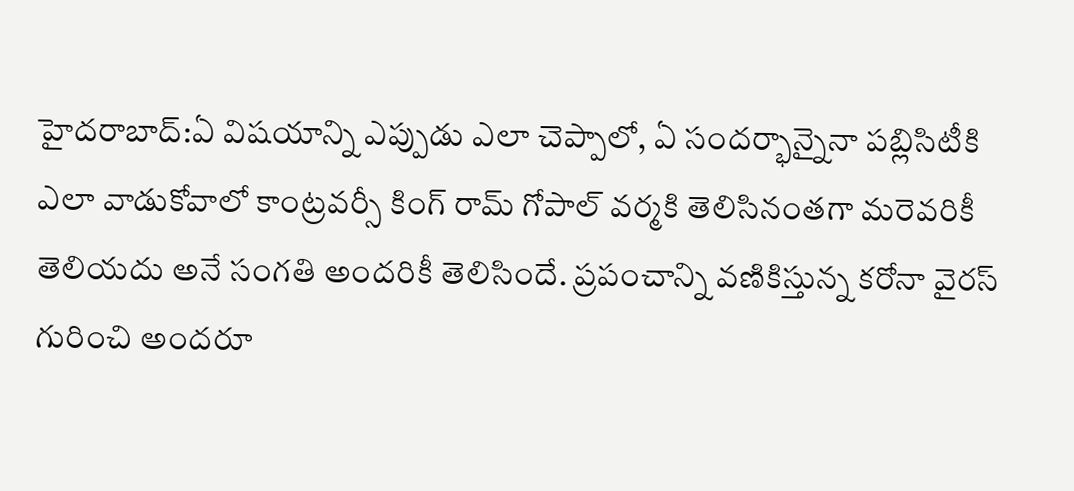హైదరాబాద్:ఏ విషయాన్ని ఎప్పుడు ఎలా చెప్పాలో, ఏ సందర్భాన్నైనా పబ్లిసిటీకి ఎలా వాడుకోవాలో కాంట్రవర్సీ కింగ్ రామ్ గోపాల్ వర్మకి తెలిసినంతగా మరెవరికీ తెలియదు అనే సంగతి అందరికీ తెలిసిందే. ప్రపంచాన్ని వణికిస్తున్న కరోనా వైరస్ గురించి అందరూ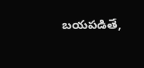బయపడితే,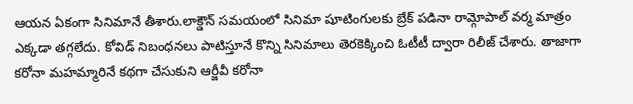ఆయన ఏకంగా సినిమానే తీశారు.లాక్డౌన్ సమయంలో సినిమా షూటింగులకు బ్రేక్ పడినా రామ్గోపాల్ వర్మ మాత్రం ఎక్కడా తగ్గలేదు. కోవిడ్ నిబంధనలు పాటిస్తూనే కొన్ని సినిమాలు తెరకెక్కించి ఓటీటీ ద్వారా రిలీజ్ చేశారు. తాజాగా కరోనా మహమ్మారినే కథగా చేసుకుని ఆర్జీవీ కరోనా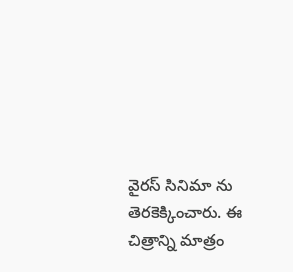వైరస్ సినిమా ను తెరకెక్కించారు. ఈ చిత్రాన్ని మాత్రం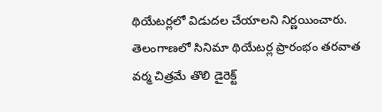థియేటర్లలో విడుదల చేయాలని నిర్ణయించారు. తెలంగాణలో సినిమా థియేటర్ల ప్రారంభం తరవాత వర్మ చిత్రమే తొలి డైరెక్ట్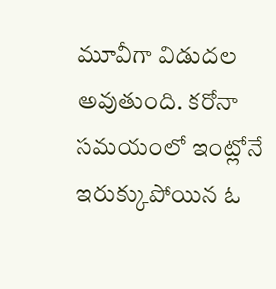మూవీగా విడుదల అవుతుంది. కరోనా సమయంలో ఇంట్లోనే ఇరుక్కుపోయిన ఓ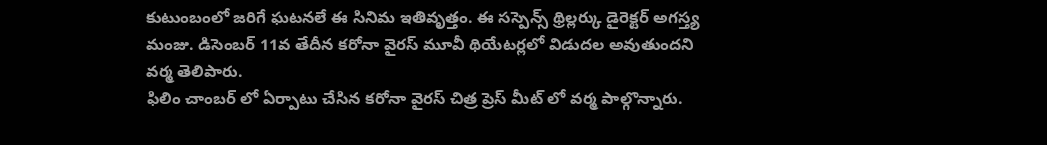కుటుంబంలో జరిగే ఘటనలే ఈ సినిమ ఇతివృత్తం. ఈ సస్పెన్స్ థ్రిల్లర్కు డైరెక్టర్ అగస్త్య మంజు. డిసెంబర్ 11వ తేదీన కరోనా వైరస్ మూవీ థియేటర్లలో విడుదల అవుతుందని వర్మ తెలిపారు.
ఫిలిం చాంబర్ లో ఏర్పాటు చేసిన కరోనా వైరస్ చిత్ర ప్రెస్ మీట్ లో వర్మ పాల్గొన్నారు.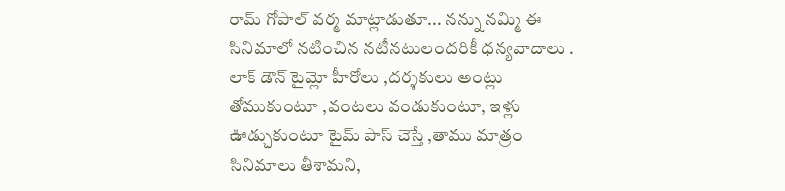రామ్ గోపాల్ వర్మ మాట్లాడుతూ... నన్ను నమ్మి ఈ సినిమాలో నటించిన నటీనటులందరికీ ధన్యవాదాలు . లాక్ డౌన్ టైమ్లో హీరోలు ,దర్శకులు అంట్లు తోముకుంటూ ,వంటలు వండుకుంటూ, ఇళ్లు ఊడ్చుకుంటూ టైమ్ పాస్ చెస్తే ,తాము మాత్రం సినిమాలు తీశామని,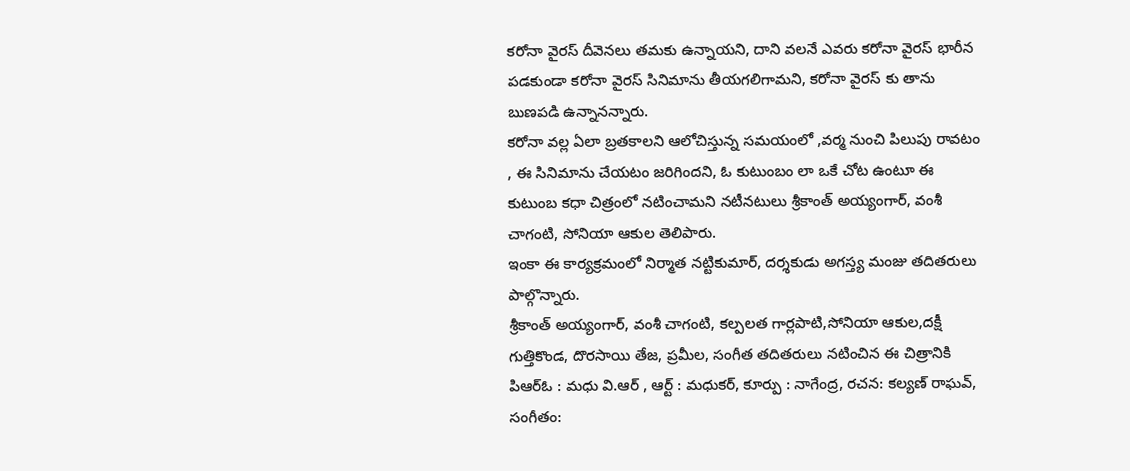కరోనా వైరస్ దీవెనలు తమకు ఉన్నాయని, దాని వలనే ఎవరు కరోనా వైరస్ భారీన పడకుండా కరోనా వైరస్ సినిమాను తీయగలిగామని, కరోనా వైరస్ కు తాను బుణపడి ఉన్నానన్నారు.
కరోనా వల్ల ఏలా బ్రతకాలని ఆలోచిస్తున్న సమయంలో ,వర్మ నుంచి పిలుపు రావటం , ఈ సినిమాను చేయటం జరిగిందని, ఓ కుటుంబం లా ఒకే చోట ఉంటూ ఈ కుటుంబ కధా చిత్రంలో నటించామని నటీనటులు శ్రీకాంత్ అయ్యంగార్, వంశీ చాగంటి, సోనియా ఆకుల తెలిపారు.
ఇంకా ఈ కార్యక్రమంలో నిర్మాత నట్టికుమార్, దర్శకుడు అగస్త్య మంజు తదితరులు పాల్గొన్నారు.
శ్రీకాంత్ అయ్యంగార్, వంశీ చాగంటి, కల్పలత గార్లపాటి,సోనియా ఆకుల,దక్షీ గుత్తికొండ, దొరసాయి తేజ, ప్రమీల, సంగీత తదితరులు నటించిన ఈ చిత్రానికి పిఆర్ఓ : మధు వి.ఆర్ , ఆర్ట్ : మధుకర్, కూర్పు : నాగేంద్ర, రచన: కల్యణ్ రాఘవ్, సంగీతం: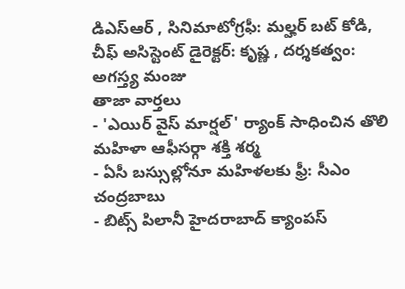డిఎస్ఆర్ , సినిమాటోగ్రఫీ: మల్హర్ బట్ కోడి, చీఫ్ అసిస్టెంట్ డైరెక్టర్: కృష్ణ , దర్శకత్వం: అగస్త్య మంజు
తాజా వార్తలు
- 'ఎయిర్ వైస్ మార్షల్' ర్యాంక్ సాధించిన తొలి మహిళా ఆఫీసర్గా శక్తి శర్మ
- ఏసీ బస్సుల్లోనూ మహిళలకు ఫ్రీ: సీఎం చంద్రబాబు
- బిట్స్ పిలానీ హైదరాబాద్ క్యాంపస్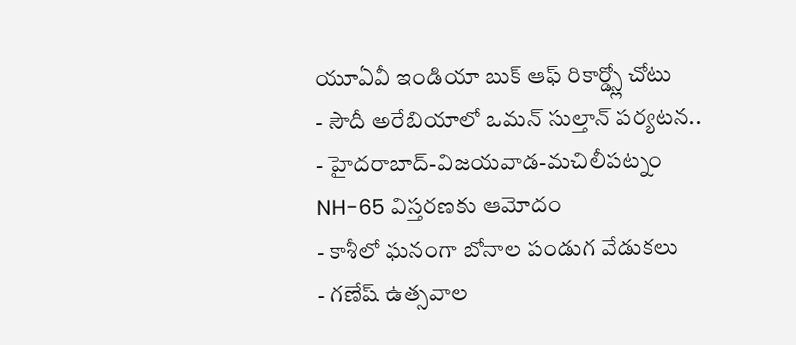యూఏవీ ఇండియా బుక్ ఆఫ్ రికార్డ్స్లో చోటు
- సౌదీ అరేబియాలో ఒమన్ సుల్తాన్ పర్యటన..
- హైదరాబాద్-విజయవాడ-మచిలీపట్నం NH-65 విస్తరణకు ఆమోదం
- కాశీలో ఘనంగా బోనాల పండుగ వేడుకలు
- గణేష్ ఉత్సవాల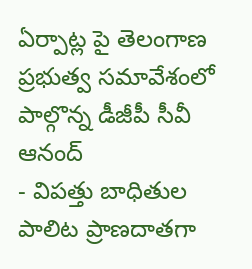ఏర్పాట్ల పై తెలంగాణ ప్రభుత్వ సమావేశంలో పాల్గొన్న డీజీపీ సీవీ ఆనంద్
- విపత్తు బాధితుల పాలిట ప్రాణదాతగా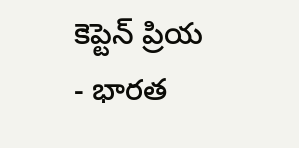కెప్టెన్ ప్రియ
- భారత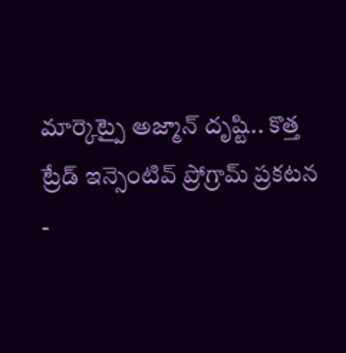మార్కెట్పై అజ్మాన్ దృష్టి.. కొత్త ట్రేడ్ ఇన్సెంటివ్ ప్రోగ్రామ్ ప్రకటన
-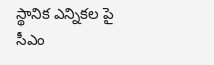స్థానిక ఎన్నికల పై సీఎం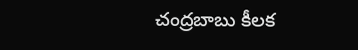చంద్రబాబు కీలక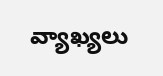వ్యాఖ్యలు